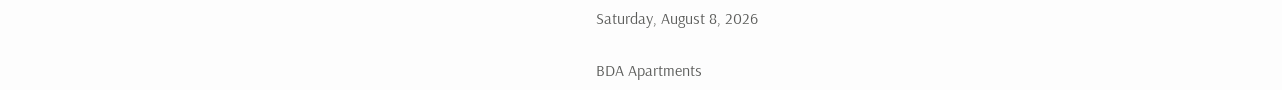Saturday, August 8, 2026

BDA Apartments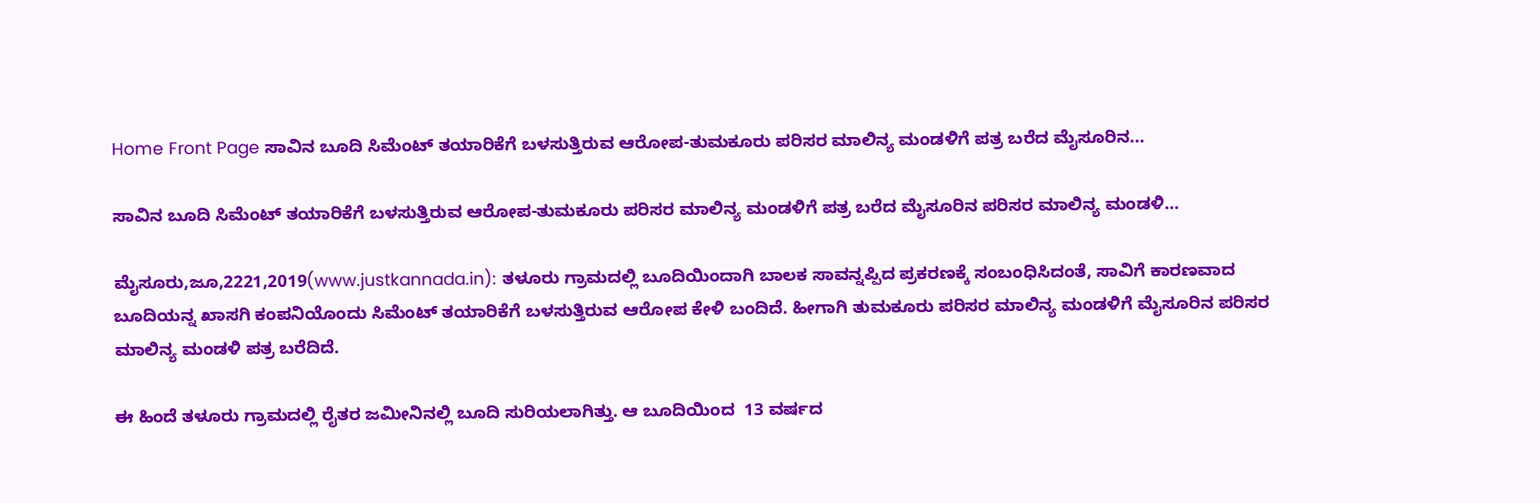Home Front Page ಸಾವಿನ ಬೂದಿ ಸಿಮೆಂಟ್ ತಯಾರಿಕೆಗೆ ಬಳಸುತ್ತಿರುವ ಆರೋಪ-ತುಮಕೂರು ಪರಿಸರ ಮಾಲಿನ್ಯ ಮಂಡಳಿಗೆ ಪತ್ರ ಬರೆದ ಮೈಸೂರಿನ...

ಸಾವಿನ ಬೂದಿ ಸಿಮೆಂಟ್ ತಯಾರಿಕೆಗೆ ಬಳಸುತ್ತಿರುವ ಆರೋಪ-ತುಮಕೂರು ಪರಿಸರ ಮಾಲಿನ್ಯ ಮಂಡಳಿಗೆ ಪತ್ರ ಬರೆದ ಮೈಸೂರಿನ ಪರಿಸರ ಮಾಲಿನ್ಯ ಮಂಡಳಿ…

ಮೈಸೂರು,ಜೂ,2221,2019(www.justkannada.in): ತಳೂರು ಗ್ರಾಮದಲ್ಲಿ ಬೂದಿಯಿಂದಾಗಿ ಬಾಲಕ ಸಾವನ್ನಪ್ಪಿದ ಪ್ರಕರಣಕ್ಕೆ ಸಂಬಂಧಿಸಿದಂತೆ, ಸಾವಿಗೆ ಕಾರಣವಾದ ಬೂದಿಯನ್ನ ಖಾಸಗಿ ಕಂಪನಿಯೊಂದು ಸಿಮೆಂಟ್ ತಯಾರಿಕೆಗೆ ಬಳಸುತ್ತಿರುವ ಆರೋಪ ಕೇಳಿ ಬಂದಿದೆ. ಹೀಗಾಗಿ ತುಮಕೂರು ಪರಿಸರ ಮಾಲಿನ್ಯ ಮಂಡಳಿಗೆ ಮೈಸೂರಿನ ಪರಿಸರ ಮಾಲಿನ್ಯ ಮಂಡಳಿ ಪತ್ರ ಬರೆದಿದೆ.

ಈ ಹಿಂದೆ ತಳೂರು ಗ್ರಾಮದಲ್ಲಿ ರೈತರ ಜಮೀನಿನಲ್ಲಿ ಬೂದಿ ಸುರಿಯಲಾಗಿತ್ತು. ಆ ಬೂದಿಯಿಂದ  13 ವರ್ಷದ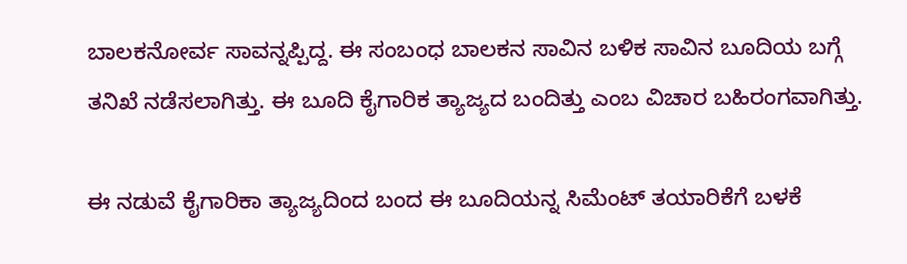ಬಾಲಕನೋರ್ವ ಸಾವನ್ನಪ್ಪಿದ್ದ. ಈ ಸಂಬಂಧ ಬಾಲಕನ ಸಾವಿನ ಬಳಿಕ ಸಾವಿನ ಬೂದಿಯ ಬಗ್ಗೆ ತನಿಖೆ ನಡೆಸಲಾಗಿತ್ತು. ಈ ಬೂದಿ ಕೈಗಾರಿಕ ತ್ಯಾಜ್ಯದ ಬಂದಿತ್ತು ಎಂಬ ವಿಚಾರ ಬಹಿರಂಗವಾಗಿತ್ತು.

ಈ ನಡುವೆ ಕೈಗಾರಿಕಾ ತ್ಯಾಜ್ಯದಿಂದ ಬಂದ ಈ ಬೂದಿಯನ್ನ ಸಿಮೆಂಟ್ ತಯಾರಿಕೆಗೆ ಬಳಕೆ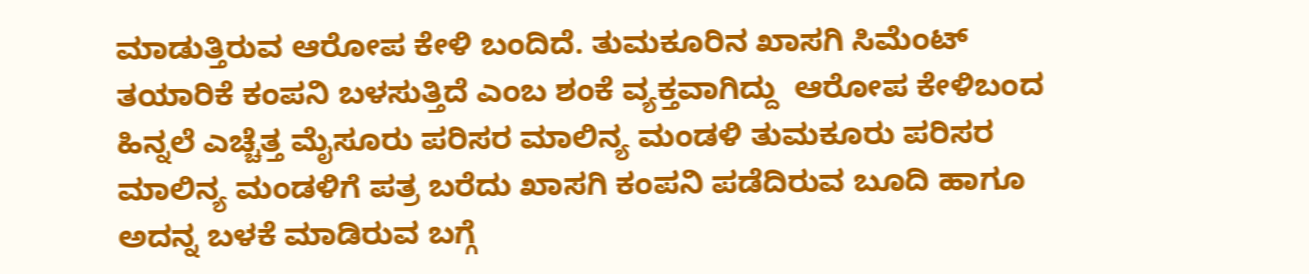ಮಾಡುತ್ತಿರುವ ಆರೋಪ ಕೇಳಿ ಬಂದಿದೆ. ತುಮಕೂರಿನ ಖಾಸಗಿ ಸಿಮೆಂಟ್ ತಯಾರಿಕೆ ಕಂಪನಿ ಬಳಸುತ್ತಿದೆ ಎಂಬ ಶಂಕೆ ವ್ಯಕ್ತವಾಗಿದ್ದು  ಆರೋಪ ಕೇಳಿಬಂದ ಹಿನ್ನಲೆ ಎಚ್ಚೆತ್ತ ಮೈಸೂರು ಪರಿಸರ ಮಾಲಿನ್ಯ ಮಂಡಳಿ ತುಮಕೂರು ಪರಿಸರ ಮಾಲಿನ್ಯ ಮಂಡಳಿಗೆ ಪತ್ರ ಬರೆದು ಖಾಸಗಿ ಕಂಪನಿ ಪಡೆದಿರುವ ಬೂದಿ ಹಾಗೂ ಅದನ್ನ ಬಳಕೆ ಮಾಡಿರುವ ಬಗ್ಗೆ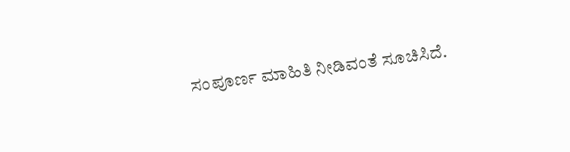ಸಂಪೂರ್ಣ ಮಾಹಿತಿ‌ ನೀಡಿವಂತೆ ಸೂಚಿಸಿದೆ.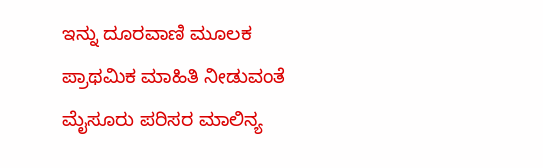ಇನ್ನು ದೂರವಾಣಿ ಮೂಲಕ  ಪ್ರಾಥಮಿಕ ಮಾಹಿತಿ ನೀಡುವಂತೆ ಮೈಸೂರು ಪರಿಸರ ಮಾಲಿನ್ಯ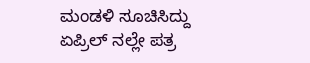ಮಂಡಳಿ ಸೂಚಿಸಿದ್ದು ಏಪ್ರಿಲ್ ನಲ್ಲೇ ಪತ್ರ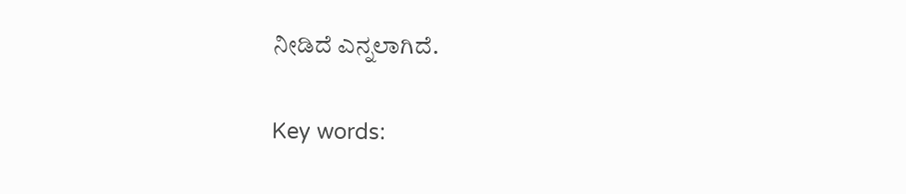ನೀಡಿದೆ ಎನ್ನಲಾಗಿದೆ.

Key words: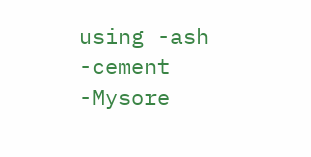using -ash -cement -Mysore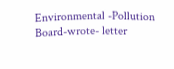Environmental -Pollution Board-wrote- letter